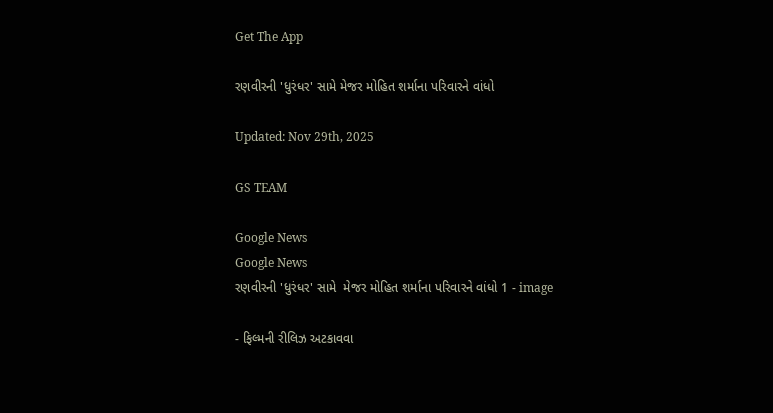Get The App

રણવીરની 'ધુરંધર' સામે મેજર મોહિત શર્માના પરિવારને વાંધો

Updated: Nov 29th, 2025

GS TEAM

Google News
Google News
રણવીરની 'ધુરંધર' સામે  મેજર મોહિત શર્માના પરિવારને વાંધો 1 - image

- ફિલ્મની રીલિઝ અટકાવવા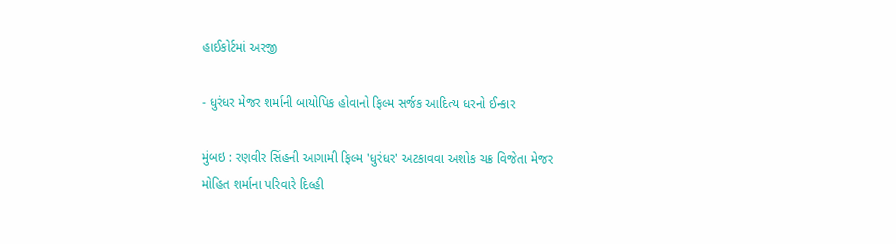હાઈકોર્ટમાં અરજી

- ધુરંધર મેજર શર્માની બાયોપિક હોવાનો ફિલ્મ સર્જક આદિત્ય ધરનો ઈન્કાર

મુંબઇ : રણવીર સિંહની આગામી ફિલ્મ 'ધુરંધર' અટકાવવા અશોક ચક્ર વિજેતા મેજર મોહિત શર્માના પરિવારે દિલ્હી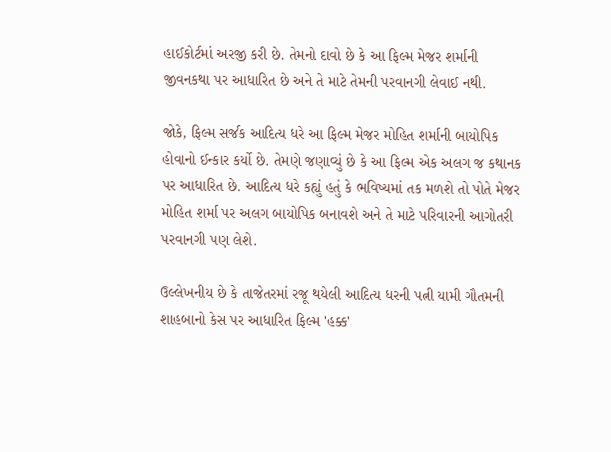હાઈકોર્ટમાં અરજી કરી છે. તેમનો દાવો છે કે આ ફિલ્મ મેજર શર્માની જીવનકથા પર આધારિત છે અને તે માટે તેમની પરવાનગી લેવાઈ નથી.

જોકે, ફિલ્મ સર્જક આદિત્ય ધરે આ ફિલ્મ મેજર મોહિત શર્માની બાયોપિક હોવાનો ઈન્કાર કર્યો છે. તેમણે જણાવ્યું છે કે આ ફિલ્મ એક અલગ જ કથાનક પર આધારિત છે. આદિત્ય ધરે કહ્યું હતું કે ભવિષ્યમાં તક મળશે તો પોતે મેજર મોહિત શર્મા પર અલગ બાયોપિક બનાવશે અને તે માટે પરિવારની આગોતરી પરવાનગી પણ લેશે.

ઉલ્લેખનીય છે કે તાજેતરમાં રજૂ થયેલી આદિત્ય ધરની પત્ની યામી ગૌતમની  શાહબાનો કેસ પર આધારિત ફિલ્મ 'હક્ક'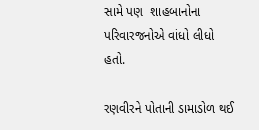સામે પણ  શાહબાનોના પરિવારજનોએ વાંધો લીધો હતો.

રણવીરને પોતાની ડામાડોળ થઈ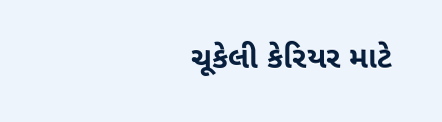ચૂકેલી કેરિયર માટે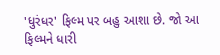'ધુરંધર' ફિલ્મ પર બહુ આશા છે. જો આ ફિલ્મને ધારી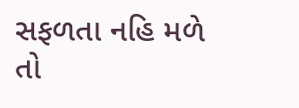સફળતા નહિ મળે તો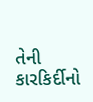તેની કારકિર્દીનો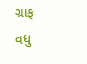ગ્રાફ વધુ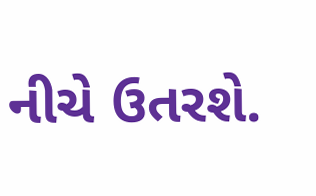નીચે ઉતરશે.